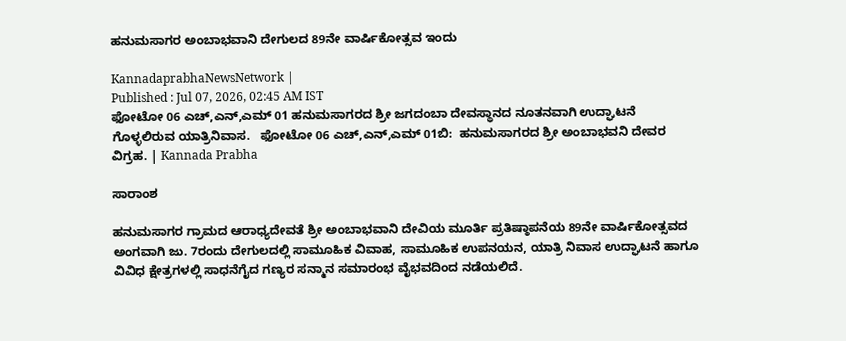ಹನುಮಸಾಗರ ಅಂಬಾಭವಾನಿ ದೇಗುಲದ 89ನೇ ವಾರ್ಷಿಕೋತ್ಸವ ಇಂದು

KannadaprabhaNewsNetwork |
Published : Jul 07, 2026, 02:45 AM IST
ಫೋಟೋ 06 ಎಚ್,ಎನ್,ಎಮ್ 01 ಹನುಮಸಾಗರದ ಶ್ರೀ ಜಗದಂಬಾ ದೇವಸ್ಥಾನದ ನೂತನವಾಗಿ ಉದ್ಘಾಟನೆ ಗೊಳ್ಳಲಿರುವ ಯಾತ್ರಿನಿವಾಸ.   ಫೋಟೋ 06 ಎಚ್,ಎನ್,ಎಮ್ 01ಬಿ:  ಹನುಮಸಾಗರದ ಶ್ರೀ ಅಂಬಾಭವನಿ ದೇವರ ವಿಗ್ರಹ. | Kannada Prabha

ಸಾರಾಂಶ

ಹನುಮಸಾಗರ ಗ್ರಾಮದ ಆರಾಧ್ಯದೇವತೆ ಶ್ರೀ ಅಂಬಾಭವಾನಿ ದೇವಿಯ ಮೂರ್ತಿ ಪ್ರತಿಷ್ಠಾಪನೆಯ 89ನೇ ವಾರ್ಷಿಕೋತ್ಸವದ ಅಂಗವಾಗಿ ಜು. 7ರಂದು ದೇಗುಲದಲ್ಲಿ ಸಾಮೂಹಿಕ ವಿವಾಹ, ಸಾಮೂಹಿಕ ಉಪನಯನ, ಯಾತ್ರಿ ನಿವಾಸ ಉದ್ಘಾಟನೆ ಹಾಗೂ ವಿವಿಧ ಕ್ಷೇತ್ರಗಳಲ್ಲಿ ಸಾಧನೆಗೈದ ಗಣ್ಯರ ಸನ್ಮಾನ ಸಮಾರಂಭ ವೈಭವದಿಂದ ನಡೆಯಲಿದೆ.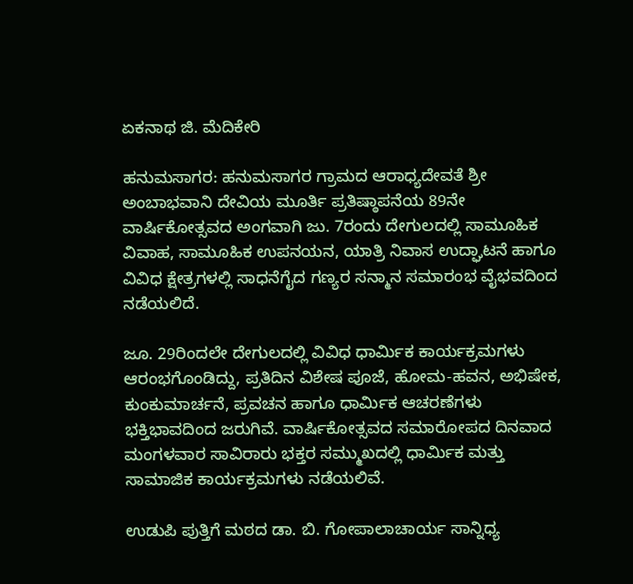ಏಕನಾಥ ಜಿ. ಮೆದಿಕೇರಿ

ಹನುಮಸಾಗರ: ಹನುಮಸಾಗರ ಗ್ರಾಮದ ಆರಾಧ್ಯದೇವತೆ ಶ್ರೀ ಅಂಬಾಭವಾನಿ ದೇವಿಯ ಮೂರ್ತಿ ಪ್ರತಿಷ್ಠಾಪನೆಯ 89ನೇ ವಾರ್ಷಿಕೋತ್ಸವದ ಅಂಗವಾಗಿ ಜು. 7ರಂದು ದೇಗುಲದಲ್ಲಿ ಸಾಮೂಹಿಕ ವಿವಾಹ, ಸಾಮೂಹಿಕ ಉಪನಯನ, ಯಾತ್ರಿ ನಿವಾಸ ಉದ್ಘಾಟನೆ ಹಾಗೂ ವಿವಿಧ ಕ್ಷೇತ್ರಗಳಲ್ಲಿ ಸಾಧನೆಗೈದ ಗಣ್ಯರ ಸನ್ಮಾನ ಸಮಾರಂಭ ವೈಭವದಿಂದ ನಡೆಯಲಿದೆ.

ಜೂ. 29ರಿಂದಲೇ ದೇಗುಲದಲ್ಲಿ ವಿವಿಧ ಧಾರ್ಮಿಕ ಕಾರ್ಯಕ್ರಮಗಳು ಆರಂಭಗೊಂಡಿದ್ದು, ಪ್ರತಿದಿನ ವಿಶೇಷ ಪೂಜೆ, ಹೋಮ-ಹವನ, ಅಭಿಷೇಕ, ಕುಂಕುಮಾರ್ಚನೆ, ಪ್ರವಚನ ಹಾಗೂ ಧಾರ್ಮಿಕ ಆಚರಣೆಗಳು ಭಕ್ತಿಭಾವದಿಂದ ಜರುಗಿವೆ. ವಾರ್ಷಿಕೋತ್ಸವದ ಸಮಾರೋಪದ ದಿನವಾದ ಮಂಗಳವಾರ ಸಾವಿರಾರು ಭಕ್ತರ ಸಮ್ಮುಖದಲ್ಲಿ ಧಾರ್ಮಿಕ ಮತ್ತು ಸಾಮಾಜಿಕ ಕಾರ್ಯಕ್ರಮಗಳು ನಡೆಯಲಿವೆ.

ಉಡುಪಿ ಪುತ್ತಿಗೆ ಮಠದ ಡಾ. ಬಿ. ಗೋಪಾಲಾಚಾರ್ಯ ಸಾನ್ನಿಧ್ಯ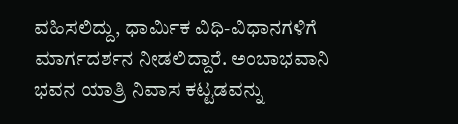ವಹಿಸಲಿದ್ದು, ಧಾರ್ಮಿಕ ವಿಧಿ-ವಿಧಾನಗಳಿಗೆ ಮಾರ್ಗದರ್ಶನ ನೀಡಲಿದ್ದಾರೆ. ಅಂಬಾಭವಾನಿ ಭವನ ಯಾತ್ರಿ ನಿವಾಸ ಕಟ್ಟಡವನ್ನು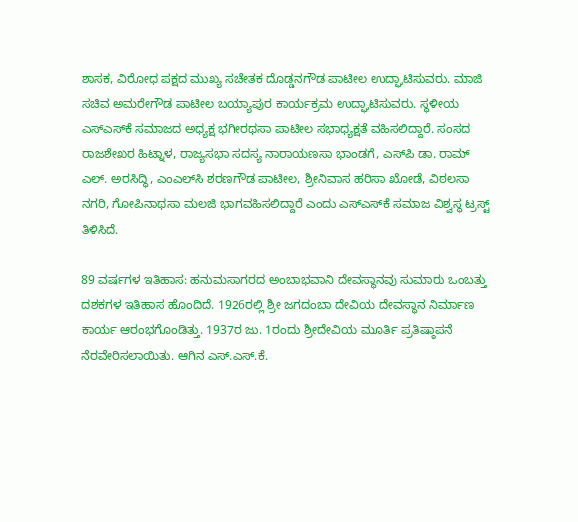ಶಾಸಕ, ವಿರೋಧ ಪಕ್ಷದ ಮುಖ್ಯ ಸಚೇತಕ ದೊಡ್ಡನಗೌಡ ಪಾಟೀಲ ಉದ್ಘಾಟಿಸುವರು. ಮಾಜಿ ಸಚಿವ ಅಮರೇಗೌಡ ಪಾಟೀಲ ಬಯ್ಯಾಪುರ ಕಾರ್ಯಕ್ರಮ ಉದ್ಘಾಟಿಸುವರು. ಸ್ಥಳೀಯ ಎಸ್‌ಎಸ್‌ಕೆ ಸಮಾಜದ ಅಧ್ಯಕ್ಷ ಭಗೀರಥಸಾ ಪಾಟೀಲ ಸಭಾಧ್ಯಕ್ಷತೆ ವಹಿಸಲಿದ್ದಾರೆ. ಸಂಸದ ರಾಜಶೇಖರ ಹಿಟ್ನಾಳ, ರಾಜ್ಯಸಭಾ ಸದಸ್ಯ ನಾರಾಯಣಸಾ ಭಾಂಡಗೆ, ಎಸ್‌ಪಿ ಡಾ. ರಾಮ್ ಎಲ್. ಅರಸಿದ್ಧಿ, ಎಂಎಲ್‌ಸಿ ಶರಣಗೌಡ ಪಾಟೀಲ, ಶ್ರೀನಿವಾಸ ಹರಿಸಾ ಖೋಡೆ, ವಿಠಲಸಾ ನಗರಿ, ಗೋಪಿನಾಥಸಾ ಮಲಜಿ ಭಾಗವಹಿಸಲಿದ್ದಾರೆ ಎಂದು ಎಸ್ಎಸ್‌ಕೆ ಸಮಾಜ ವಿಶ್ವಸ್ಥ ಟ್ರಸ್ಟ್ ತಿಳಿಸಿದೆ.

89 ವರ್ಷಗಳ ಇತಿಹಾಸ: ಹನುಮಸಾಗರದ ಅಂಬಾಭವಾನಿ ದೇವಸ್ಥಾನವು ಸುಮಾರು ಒಂಬತ್ತು ದಶಕಗಳ ಇತಿಹಾಸ ಹೊಂದಿದೆ. 1926ರಲ್ಲಿ ಶ್ರೀ ಜಗದಂಬಾ ದೇವಿಯ ದೇವಸ್ಥಾನ ನಿರ್ಮಾಣ ಕಾರ್ಯ ಆರಂಭಗೊಂಡಿತ್ತು. 1937ರ ಜು. 1ರಂದು ಶ್ರೀದೇವಿಯ ಮೂರ್ತಿ ಪ್ರತಿಷ್ಠಾಪನೆ ನೆರವೇರಿಸಲಾಯಿತು. ಆಗಿನ ಎಸ್.ಎಸ್.ಕೆ.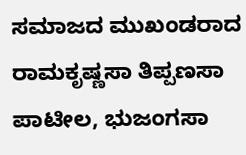ಸಮಾಜದ ಮುಖಂಡರಾದ ರಾಮಕೃಷ್ಣಸಾ ತಿಪ್ಪಣಸಾ ಪಾಟೀಲ, ಭುಜಂಗಸಾ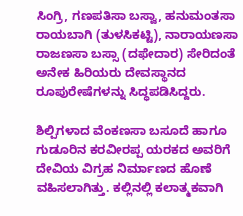ಸಿಂಗ್ರಿ, ಗಣಪತಿಸಾ ಬಸ್ವಾ, ಹನುಮಂತಸಾ ರಾಯಬಾಗಿ (ತುಳಸಿಕಟ್ಟಿ), ನಾರಾಯಣಸಾ ರಾಜಣಸಾ ಬಸ್ಸಾ (ದಫೇದಾರ) ಸೇರಿದಂತೆ ಅನೇಕ ಹಿರಿಯರು ದೇವಸ್ಥಾನದ ರೂಪುರೇಷೆಗಳನ್ನು ಸಿದ್ಧಪಡಿಸಿದ್ದರು.

ಶಿಲ್ಪಿಗಳಾದ ವೆಂಕಣಸಾ ಬಸೂದೆ ಹಾಗೂ ಗುಡೂರಿನ ಕರವೀರಪ್ಪ ಯರಕದ ಅವರಿಗೆ ದೇವಿಯ ವಿಗ್ರಹ ನಿರ್ಮಾಣದ ಹೊಣೆ ವಹಿಸಲಾಗಿತ್ತು. ಕಲ್ಲಿನಲ್ಲಿ ಕಲಾತ್ಮಕವಾಗಿ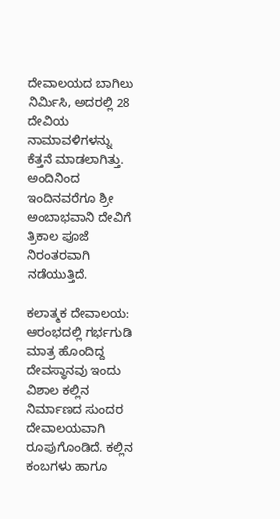ದೇವಾಲಯದ ಬಾಗಿಲು ನಿರ್ಮಿಸಿ, ಅದರಲ್ಲಿ 28 ದೇವಿಯ ನಾಮಾವಳಿಗಳನ್ನು ಕೆತ್ತನೆ ಮಾಡಲಾಗಿತ್ತು. ಅಂದಿನಿಂದ ಇಂದಿನವರೆಗೂ ಶ್ರೀ ಅಂಬಾಭವಾನಿ ದೇವಿಗೆ ತ್ರಿಕಾಲ ಪೂಜೆ ನಿರಂತರವಾಗಿ ನಡೆಯುತ್ತಿದೆ.

ಕಲಾತ್ಮಕ ದೇವಾಲಯ: ಆರಂಭದಲ್ಲಿ ಗರ್ಭಗುಡಿ ಮಾತ್ರ ಹೊಂದಿದ್ದ ದೇವಸ್ಥಾನವು ಇಂದು ವಿಶಾಲ ಕಲ್ಲಿನ ನಿರ್ಮಾಣದ ಸುಂದರ ದೇವಾಲಯವಾಗಿ ರೂಪುಗೊಂಡಿದೆ. ಕಲ್ಲಿನ ಕಂಬಗಳು ಹಾಗೂ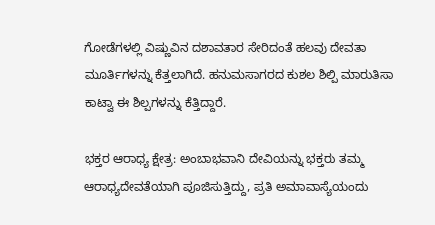ಗೋಡೆಗಳಲ್ಲಿ ವಿಷ್ಣುವಿನ ದಶಾವತಾರ ಸೇರಿದಂತೆ ಹಲವು ದೇವತಾ ಮೂರ್ತಿಗಳನ್ನು ಕೆತ್ತಲಾಗಿದೆ. ಹನುಮಸಾಗರದ ಕುಶಲ ಶಿಲ್ಪಿ ಮಾರುತಿಸಾ ಕಾಟ್ವಾ ಈ ಶಿಲ್ಪಗಳನ್ನು ಕೆತ್ತಿದ್ದಾರೆ.

ಭಕ್ತರ ಆರಾಧ್ಯ ಕ್ಷೇತ್ರ: ಅಂಬಾಭವಾನಿ ದೇವಿಯನ್ನು ಭಕ್ತರು ತಮ್ಮ ಆರಾಧ್ಯದೇವತೆಯಾಗಿ ಪೂಜಿಸುತ್ತಿದ್ದು, ಪ್ರತಿ ಅಮಾವಾಸ್ಯೆಯಂದು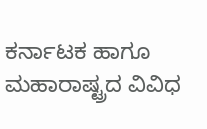ಕರ್ನಾಟಕ ಹಾಗೂ ಮಹಾರಾಷ್ಟ್ರದ ವಿವಿಧ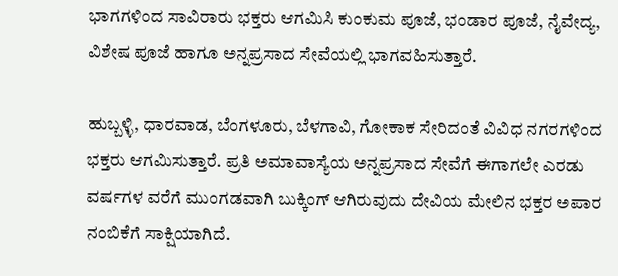ಭಾಗಗಳಿಂದ ಸಾವಿರಾರು ಭಕ್ತರು ಆಗಮಿಸಿ ಕುಂಕುಮ ಪೂಜೆ, ಭಂಡಾರ ಪೂಜೆ, ನೈವೇದ್ಯ, ವಿಶೇಷ ಪೂಜೆ ಹಾಗೂ ಅನ್ನಪ್ರಸಾದ ಸೇವೆಯಲ್ಲಿ ಭಾಗವಹಿಸುತ್ತಾರೆ.

ಹುಬ್ಬಳ್ಳಿ, ಧಾರವಾಡ, ಬೆಂಗಳೂರು, ಬೆಳಗಾವಿ, ಗೋಕಾಕ ಸೇರಿದಂತೆ ವಿವಿಧ ನಗರಗಳಿಂದ ಭಕ್ತರು ಆಗಮಿಸುತ್ತಾರೆ. ಪ್ರತಿ ಅಮಾವಾಸ್ಯೆಯ ಅನ್ನಪ್ರಸಾದ ಸೇವೆಗೆ ಈಗಾಗಲೇ ಎರಡು ವರ್ಷಗಳ ವರೆಗೆ ಮುಂಗಡವಾಗಿ ಬುಕ್ಕಿಂಗ್ ಆಗಿರುವುದು ದೇವಿಯ ಮೇಲಿನ ಭಕ್ತರ ಅಪಾರ ನಂಬಿಕೆಗೆ ಸಾಕ್ಷಿಯಾಗಿದೆ.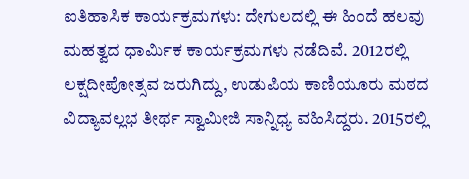ಐತಿಹಾಸಿಕ ಕಾರ್ಯಕ್ರಮಗಳು: ದೇಗುಲದಲ್ಲಿ ಈ ಹಿಂದೆ ಹಲವು ಮಹತ್ವದ ಧಾರ್ಮಿಕ ಕಾರ್ಯಕ್ರಮಗಳು ನಡೆದಿವೆ. 2012ರಲ್ಲಿ ಲಕ್ಷದೀಪೋತ್ಸವ ಜರುಗಿದ್ದು, ಉಡುಪಿಯ ಕಾಣಿಯೂರು ಮಠದ ವಿದ್ಯಾವಲ್ಲಭ ತೀರ್ಥ ಸ್ವಾಮೀಜಿ ಸಾನ್ನಿಧ್ಯ ವಹಿಸಿದ್ದರು. 2015ರಲ್ಲಿ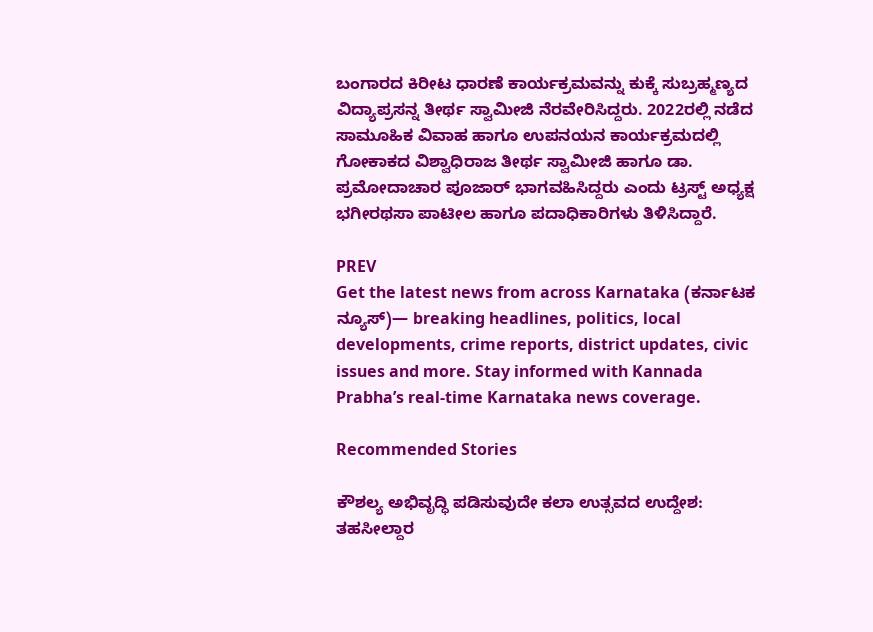ಬಂಗಾರದ ಕಿರೀಟ ಧಾರಣೆ ಕಾರ್ಯಕ್ರಮವನ್ನು ಕುಕ್ಕೆ ಸುಬ್ರಹ್ಮಣ್ಯದ ವಿದ್ಯಾಪ್ರಸನ್ನ ತೀರ್ಥ ಸ್ವಾಮೀಜಿ ನೆರವೇರಿಸಿದ್ದರು. 2022ರಲ್ಲಿ ನಡೆದ ಸಾಮೂಹಿಕ ವಿವಾಹ ಹಾಗೂ ಉಪನಯನ ಕಾರ್ಯಕ್ರಮದಲ್ಲಿ ಗೋಕಾಕದ ವಿಶ್ವಾಧಿರಾಜ ತೀರ್ಥ ಸ್ವಾಮೀಜಿ ಹಾಗೂ ಡಾ. ಪ್ರಮೋದಾಚಾರ ಪೂಜಾರ್ ಭಾಗವಹಿಸಿದ್ದರು ಎಂದು ಟ್ರಸ್ಟ್ ಅಧ್ಯಕ್ಷ ಭಗೀರಥಸಾ ಪಾಟೀಲ ಹಾಗೂ ಪದಾಧಿಕಾರಿಗಳು ತಿಳಿಸಿದ್ದಾರೆ.

PREV
Get the latest news from across Karnataka (ಕರ್ನಾಟಕ ನ್ಯೂಸ್)— breaking headlines, politics, local developments, crime reports, district updates, civic issues and more. Stay informed with Kannada Prabha’s real‑time Karnataka news coverage.

Recommended Stories

ಕೌಶಲ್ಯ ಅಭಿವೃದ್ಧಿ ಪಡಿಸುವುದೇ ಕಲಾ ಉತ್ಸವದ ಉದ್ದೇಶ: ತಹಸೀಲ್ದಾರ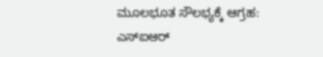ಮೂಲಭೂತ ಸೌಲಭ್ಯಕ್ಕೆ ಆಗ್ರಹ: ಎಸ್‌ಐಆರ್‌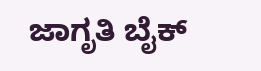ಜಾಗೃತಿ ಬೈಕ್‌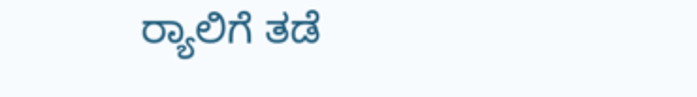ರ್‍ಯಾಲಿಗೆ ತಡೆ